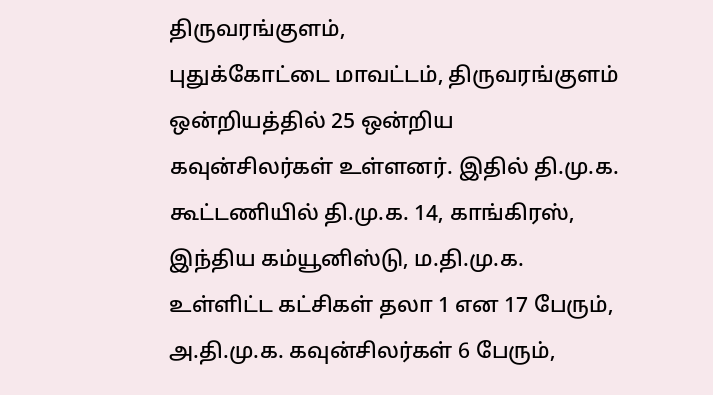திருவரங்குளம்,
புதுக்கோட்டை மாவட்டம், திருவரங்குளம் ஒன்றியத்தில் 25 ஒன்றிய கவுன்சிலர்கள் உள்ளனர். இதில் தி.மு.க. கூட்டணியில் தி.மு.க. 14, காங்கிரஸ், இந்திய கம்யூனிஸ்டு, ம.தி.மு.க. உள்ளிட்ட கட்சிகள் தலா 1 என 17 பேரும், அ.தி.மு.க. கவுன்சிலர்கள் 6 பேரும்,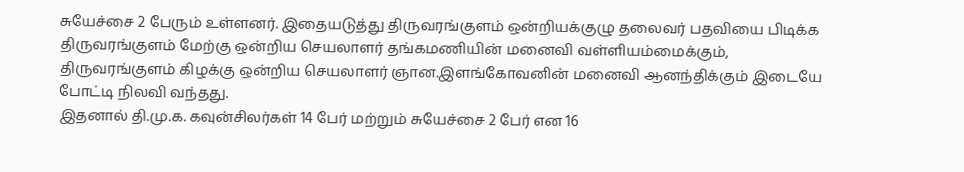சுயேச்சை 2 பேரும் உள்ளனர். இதையடுத்து திருவரங்குளம் ஒன்றியக்குழு தலைவர் பதவியை பிடிக்க திருவரங்குளம் மேற்கு ஒன்றிய செயலாளர் தங்கமணியின் மனைவி வள்ளியம்மைக்கும், திருவரங்குளம் கிழக்கு ஒன்றிய செயலாளர் ஞான.இளங்கோவனின் மனைவி ஆனந்திக்கும் இடையே போட்டி நிலவி வந்தது.
இதனால் தி.மு.க. கவுன்சிலர்கள் 14 பேர் மற்றும் சுயேச்சை 2 பேர் என 16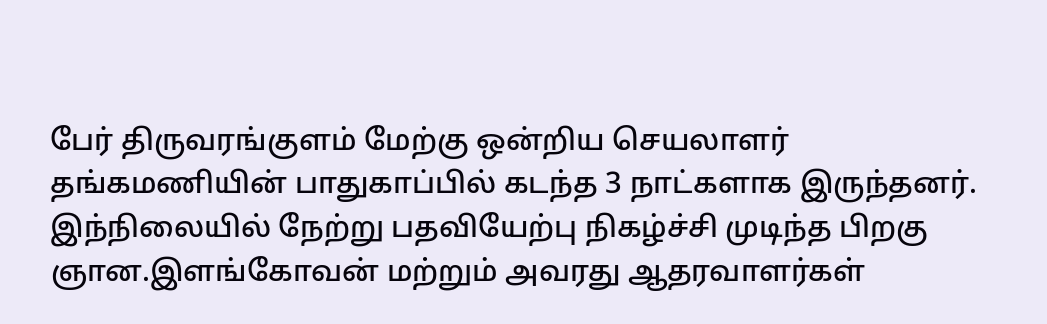பேர் திருவரங்குளம் மேற்கு ஒன்றிய செயலாளர் தங்கமணியின் பாதுகாப்பில் கடந்த 3 நாட்களாக இருந்தனர். இந்நிலையில் நேற்று பதவியேற்பு நிகழ்ச்சி முடிந்த பிறகு ஞான.இளங்கோவன் மற்றும் அவரது ஆதரவாளர்கள்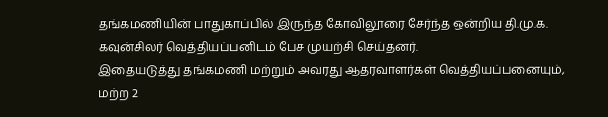தங்கமணியின் பாதுகாப்பில் இருந்த கோவிலூரை சேர்ந்த ஒன்றிய தி.மு.க. கவுன்சிலர் வெத்தியப்பனிடம் பேச முயற்சி செய்தனர்.
இதையடுத்து தங்கமணி மற்றும் அவரது ஆதரவாளர்கள் வெத்தியப்பனையும், மற்ற 2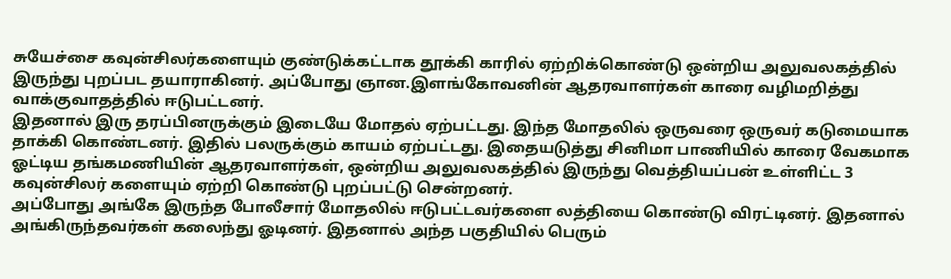சுயேச்சை கவுன்சிலர்களையும் குண்டுக்கட்டாக தூக்கி காரில் ஏற்றிக்கொண்டு ஒன்றிய அலுவலகத்தில் இருந்து புறப்பட தயாராகினர். அப்போது ஞான.இளங்கோவனின் ஆதரவாளர்கள் காரை வழிமறித்து வாக்குவாதத்தில் ஈடுபட்டனர்.
இதனால் இரு தரப்பினருக்கும் இடையே மோதல் ஏற்பட்டது. இந்த மோதலில் ஒருவரை ஒருவர் கடுமையாக தாக்கி கொண்டனர். இதில் பலருக்கும் காயம் ஏற்பட்டது. இதையடுத்து சினிமா பாணியில் காரை வேகமாக ஓட்டிய தங்கமணியின் ஆதரவாளர்கள், ஒன்றிய அலுவலகத்தில் இருந்து வெத்தியப்பன் உள்ளிட்ட 3 கவுன்சிலர் களையும் ஏற்றி கொண்டு புறப்பட்டு சென்றனர்.
அப்போது அங்கே இருந்த போலீசார் மோதலில் ஈடுபட்டவர்களை லத்தியை கொண்டு விரட்டினர். இதனால் அங்கிருந்தவர்கள் கலைந்து ஓடினர். இதனால் அந்த பகுதியில் பெரும்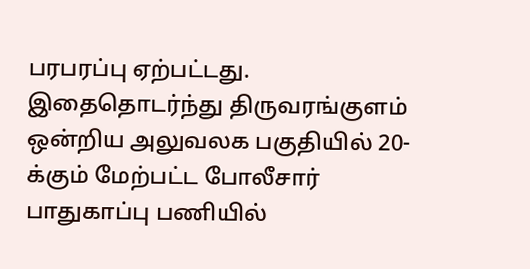பரபரப்பு ஏற்பட்டது. இதைதொடர்ந்து திருவரங்குளம் ஒன்றிய அலுவலக பகுதியில் 20-க்கும் மேற்பட்ட போலீசார் பாதுகாப்பு பணியில்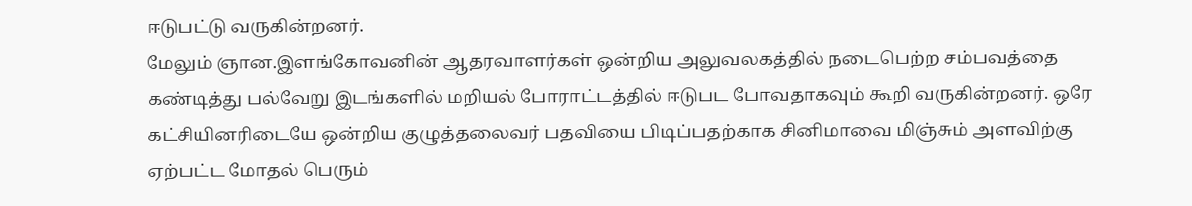ஈடுபட்டு வருகின்றனர்.
மேலும் ஞான.இளங்கோவனின் ஆதரவாளர்கள் ஒன்றிய அலுவலகத்தில் நடைபெற்ற சம்பவத்தை கண்டித்து பல்வேறு இடங்களில் மறியல் போராட்டத்தில் ஈடுபட போவதாகவும் கூறி வருகின்றனர். ஒரே கட்சியினரிடையே ஒன்றிய குழுத்தலைவர் பதவியை பிடிப்பதற்காக சினிமாவை மிஞ்சும் அளவிற்கு ஏற்பட்ட மோதல் பெரும்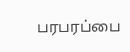பரபரப்பை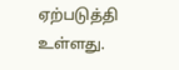ஏற்படுத்தி உள்ளது.